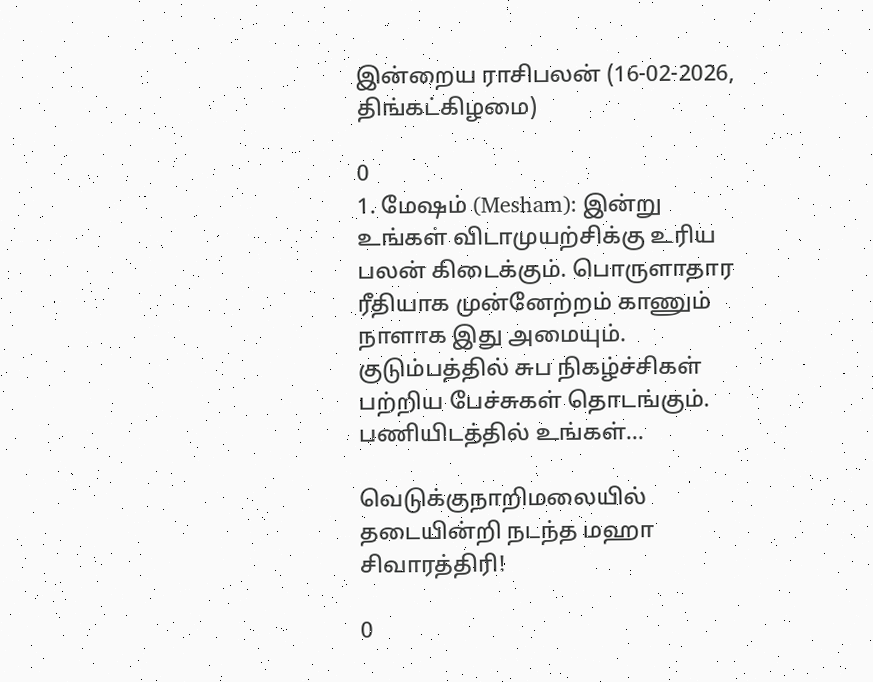இன்றைய ராசிபலன் (16-02-2026, திங்கட்கிழமை)

0
1. மேஷம் (Mesham): இன்று உங்கள் விடாமுயற்சிக்கு உரிய பலன் கிடைக்கும். பொருளாதார ரீதியாக முன்னேற்றம் காணும் நாளாக இது அமையும். குடும்பத்தில் சுப நிகழ்ச்சிகள் பற்றிய பேச்சுகள் தொடங்கும். பணியிடத்தில் உங்கள்...

வெடுக்குநாறிமலையில் தடையின்றி நடந்த மஹா சிவாரத்திரி!

0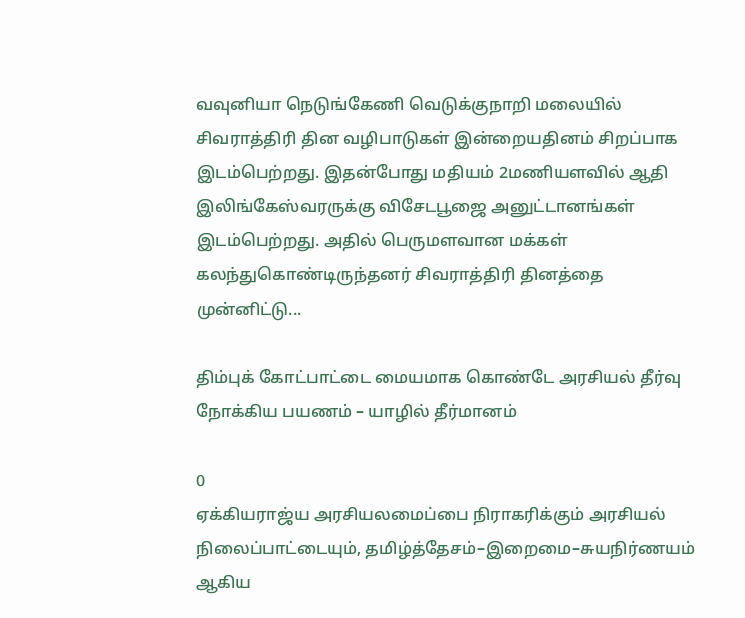வவுனியா நெடுங்கேணி வெடுக்குநாறி மலையில் சிவராத்திரி தின வழிபாடுகள் இன்றையதினம் சிறப்பாக இடம்பெற்றது. இதன்போது மதியம் 2மணியளவில் ஆதி இலிங்கேஸ்வரருக்கு விசேடபூஜை அனுட்டானங்கள் இடம்பெற்றது. அதில் பெருமளவான மக்கள் கலந்துகொண்டிருந்தனர் சிவராத்திரி தினத்தை முன்னிட்டு...

திம்புக் கோட்பாட்டை மையமாக கொண்டே அரசியல் தீர்வு நோக்கிய பயணம் – யாழில் தீர்மானம்

0
ஏக்கியராஜ்ய அரசியலமைப்பை நிராகரிக்கும் அரசியல் நிலைப்பாட்டையும், தமிழ்த்தேசம்–இறைமை–சுயநிர்ணயம் ஆகிய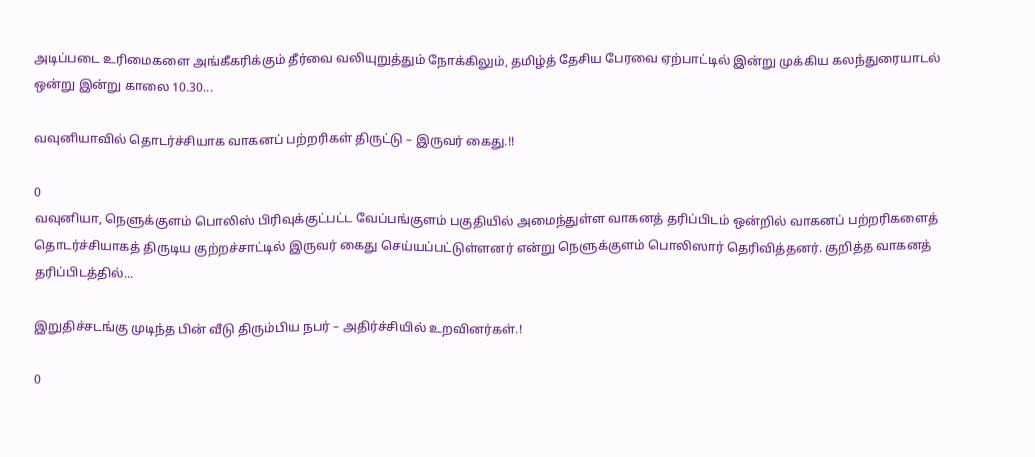அடிப்படை உரிமைகளை அங்கீகரிக்கும் தீர்வை வலியுறுத்தும் நோக்கிலும், தமிழ்த் தேசிய பேரவை ஏற்பாட்டில் இன்று முக்கிய கலந்துரையாடல் ஒன்று இன்று காலை 10.30...

வவுனியாவில் தொடர்ச்சியாக வாகனப் பற்றரிகள் திருட்டு – இருவர் கைது.!!

0
வவுனியா, நெளுக்குளம் பொலிஸ் பிரிவுக்குட்பட்ட வேப்பங்குளம் பகுதியில் அமைந்துள்ள வாகனத் தரிப்பிடம் ஒன்றில் வாகனப் பற்றரிகளைத் தொடர்ச்சியாகத் திருடிய குற்றச்சாட்டில் இருவர் கைது செய்யப்பட்டுள்ளனர் என்று நெளுக்குளம் பொலிஸார் தெரிவித்தனர். குறித்த வாகனத் தரிப்பிடத்தில்...

இறுதிச்சடங்கு முடிந்த பின் வீடு திரும்பிய நபர் – அதிர்ச்சியில் உறவினர்கள்.!

0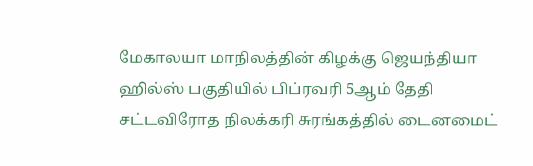மேகாலயா மாநிலத்தின் கிழக்கு ஜெயந்தியா ஹில்ஸ் பகுதியில் பிப்ரவரி 5ஆம் தேதி சட்டவிரோத நிலக்கரி சுரங்கத்தில் டைனமைட்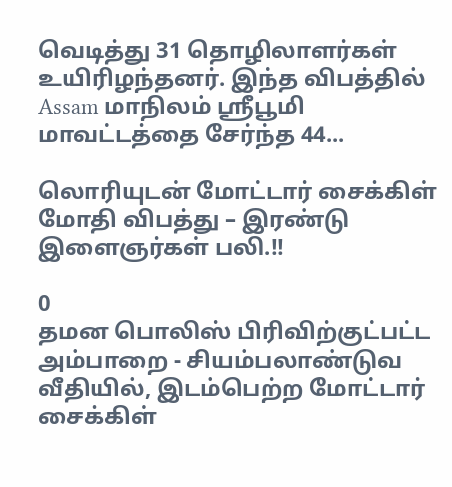வெடித்து 31 தொழிலாளர்கள் உயிரிழந்தனர். இந்த விபத்தில் Assam மாநிலம் ஸ்ரீபூமி மாவட்டத்தை சேர்ந்த 44...

லொரியுடன் மோட்டார் சைக்கிள் மோதி விபத்து – இரண்டு இளைஞர்கள் பலி.!!

0
தமன பொலிஸ் பிரிவிற்குட்பட்ட அம்பாறை - சியம்பலாண்டுவ வீதியில், இடம்பெற்ற மோட்டார் சைக்கிள்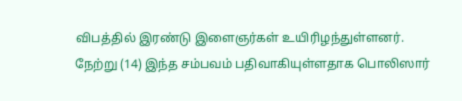விபத்தில் இரண்டு இளைஞர்கள் உயிரிழந்துள்ளனர். நேற்று (14) இந்த சம்பவம் பதிவாகியுள்ளதாக பொலிஸார்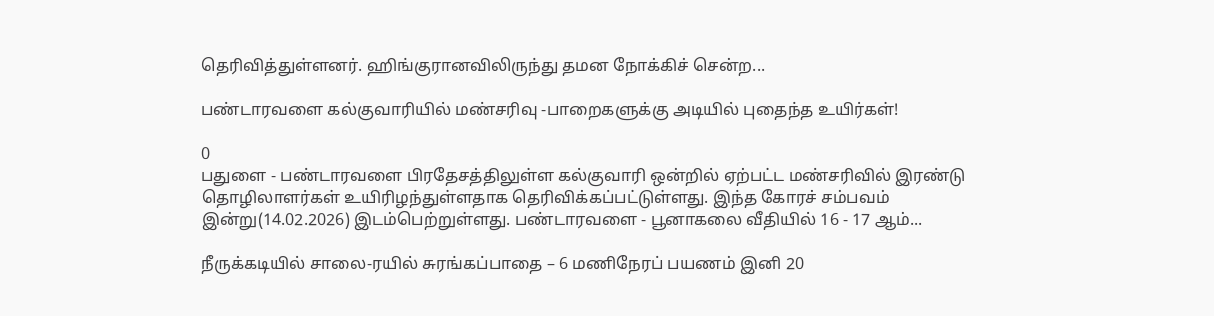தெரிவித்துள்ளனர். ஹிங்குரானவிலிருந்து தமன நோக்கிச் சென்ற...

பண்டாரவளை கல்குவாரியில் மண்சரிவு -பாறைகளுக்கு அடியில் புதைந்த உயிர்கள்!

0
பதுளை - பண்டாரவளை பிரதேசத்திலுள்ள கல்குவாரி ஒன்றில் ஏற்பட்ட மண்சரிவில் இரண்டு தொழிலாளர்கள் உயிரிழந்துள்ளதாக தெரிவிக்கப்பட்டுள்ளது. இந்த கோரச் சம்பவம் இன்று(14.02.2026) இடம்பெற்றுள்ளது. பண்டாரவளை - பூனாகலை வீதியில் 16 - 17 ஆம்...

நீருக்கடியில் சாலை-ரயில் சுரங்கப்பாதை – 6 மணிநேரப் பயணம் இனி 20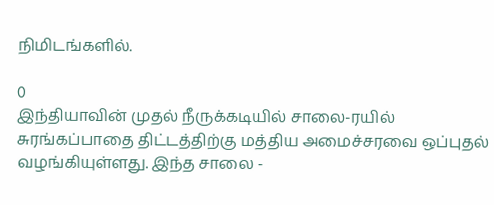நிமிடங்களில்.

0
இந்தியாவின் முதல் நீருக்கடியில் சாலை-ரயில் சுரங்கப்பாதை திட்டத்திற்கு மத்திய அமைச்சரவை ஒப்புதல் வழங்கியுள்ளது. இந்த சாலை -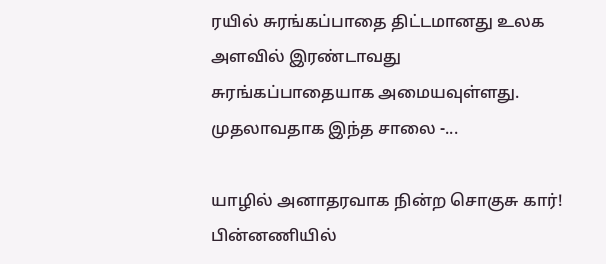ரயில் சுரங்கப்பாதை திட்டமானது உலக அளவில் இரண்டாவது சுரங்கப்பாதையாக அமையவுள்ளது. முதலாவதாக இந்த சாலை -...

யாழில் அனாதரவாக நின்ற சொகுசு கார்! பின்னணியில்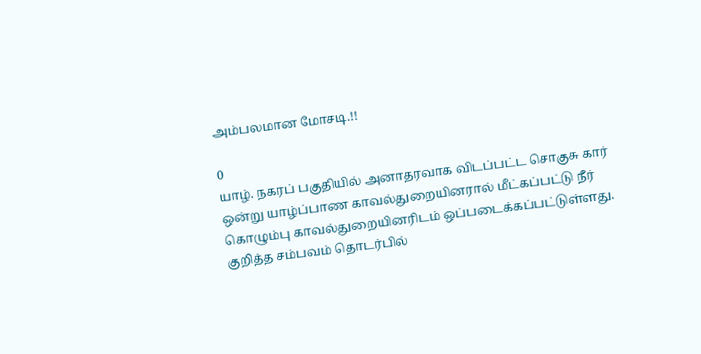அம்பலமான மோசடி.!!

0
யாழ். நகரப் பகுதியில் அனாதரவாக விடப்பட்ட சொகுசு கார் ஒன்று யாழ்ப்பாண காவல்துறையினரால் மீட்கப்பட்டு நீர் கொழும்பு காவல்துறையினரிடம் ஒப்படைக்கப்பட்டுள்ளது. குறித்த சம்பவம் தொடர்பில்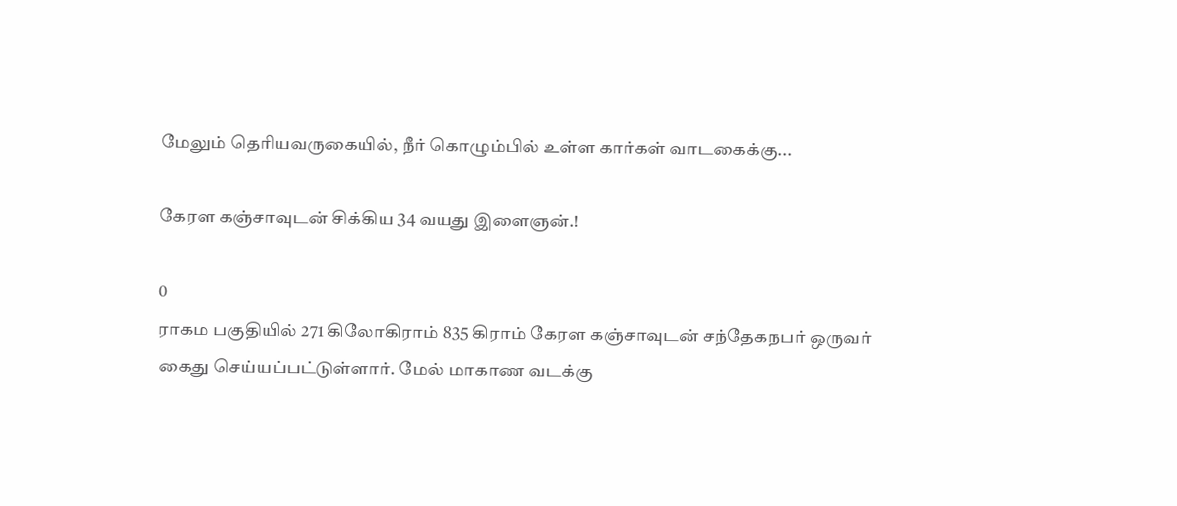மேலும் தெரியவருகையில், நீர் கொழும்பில் உள்ள கார்கள் வாடகைக்கு...

கேரள கஞ்சாவுடன் சிக்கிய 34 வயது இளைஞன்.!

0
ராகம பகுதியில் 271 கிலோகிராம் 835 கிராம் கேரள கஞ்சாவுடன் சந்தேகநபர் ஒருவர் கைது செய்யப்பட்டுள்ளார். மேல் மாகாண வடக்கு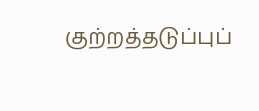குற்றத்தடுப்புப்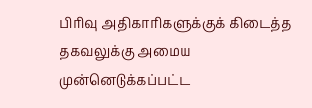பிரிவு அதிகாரிகளுக்குக் கிடைத்த தகவலுக்கு அமைய முன்னெடுக்கப்பட்ட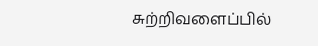சுற்றிவளைப்பில்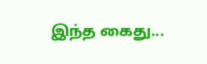இந்த கைது...